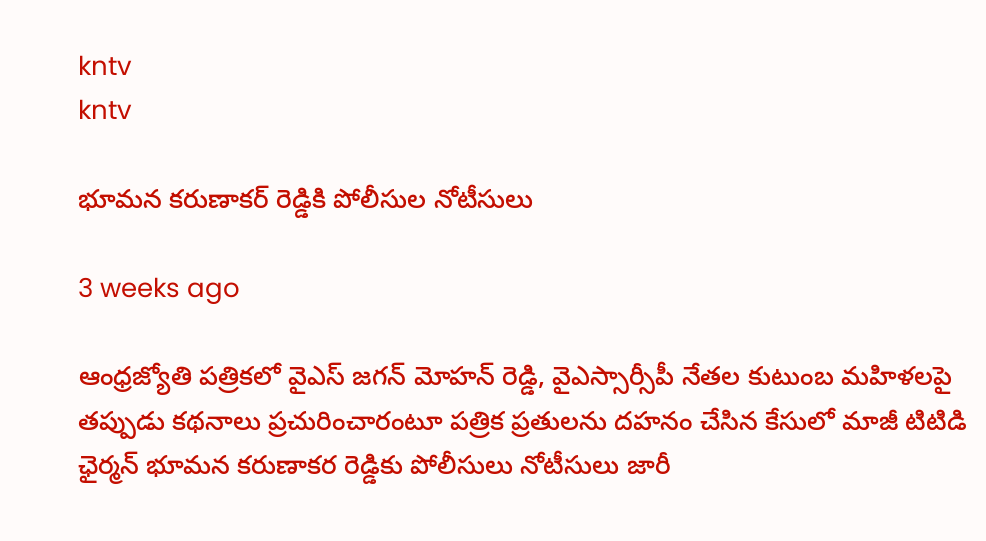kntv
kntv

భూమన కరుణాకర్ రెడ్డికి పోలీసుల నోటీసులు

3 weeks ago

ఆంధ్రజ్యోతి పత్రికలో వైఎస్ జగన్ మోహన్ రెడ్డి, వైఎస్సార్సీపీ నేతల కుటుంబ మహిళలపై తప్పుడు కథనాలు ప్రచురించారంటూ పత్రిక ప్రతులను దహనం చేసిన కేసులో మాజీ టిటిడి ఛైర్మన్ భూమన కరుణాకర రెడ్డికు పోలీసులు నోటీసులు జారీ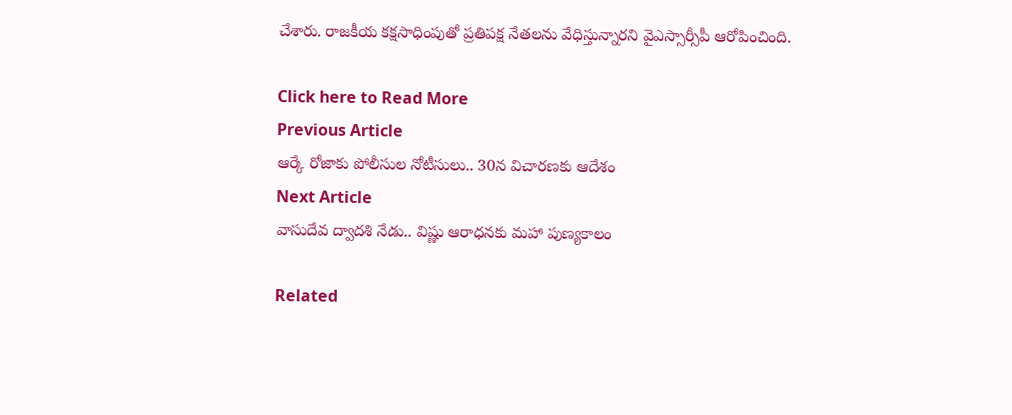చేశారు. రాజకీయ కక్షసాధింపుతో ప్రతిపక్ష నేతలను వేధిస్తున్నారని వైఎస్సార్సీపీ ఆరోపించింది.

Click here to Read More
Previous Article
ఆర్కే రోజాకు పోలీసుల నోటీసులు.. 30న విచారణకు ఆదేశం
Next Article
వాసుదేవ ద్వాదశి నేడు.. విష్ణు ఆరాధనకు మహా పుణ్యకాలం

Related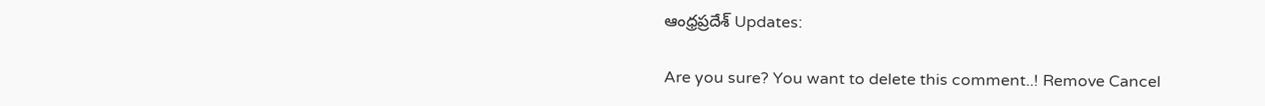ఆంధ్రప్రదేశ్ Updates:

Are you sure? You want to delete this comment..! Remove Cancel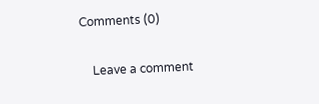Comments (0)

    Leave a comment